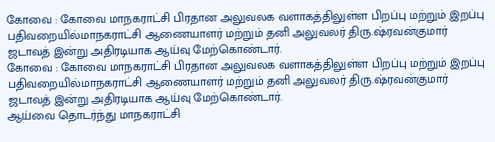கோவை : கோவை மாநகராட்சி பிரதான அலுவலக வளாகத்திலுள்ள பிறப்பு மற்றும் இறப்பு பதிவறையில்மாநகராட்சி ஆணையாளர் மற்றும் தனி அலுவலர் திரு.ஷ்ரவன்குமார் ஜடாவத் இன்று அதிரடியாக ஆய்வு மேற்கொண்டார்.
கோவை : கோவை மாநகராட்சி பிரதான அலுவலக வளாகத்திலுள்ள பிறப்பு மற்றும் இறப்பு பதிவறையில்மாநகராட்சி ஆணையாளர் மற்றும் தனி அலுவலர் திரு.ஷ்ரவன்குமார் ஜடாவத் இன்று அதிரடியாக ஆய்வு மேற்கொண்டார்.
ஆய்வை தொடர்ந்து மாநகராட்சி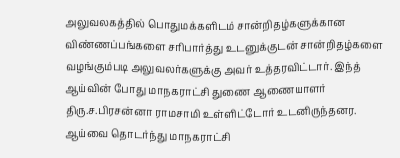அலுவலகத்தில் பொதுமக்களிடம் சான்றிதழ்களுக்கான விண்ணப்பங்களை சரிபார்த்து உடனுக்குடன் சான்றிதழ்களை வழங்கும்படி அலுவலர்களுக்கு அவர் உத்தரவிட்டார். இந்த் ஆய்வின் போது மாநகராட்சி துணை ஆணையாளர் திரு.ச.பிரசன்னா ராமசாமி உள்ளிட்டோர் உடனிருந்தனர.
ஆய்வை தொடர்ந்து மாநகராட்சி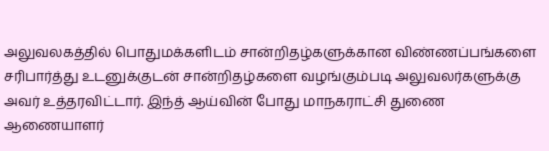அலுவலகத்தில் பொதுமக்களிடம் சான்றிதழ்களுக்கான விண்ணப்பங்களை சரிபார்த்து உடனுக்குடன் சான்றிதழ்களை வழங்கும்படி அலுவலர்களுக்கு அவர் உத்தரவிட்டார். இந்த் ஆய்வின் போது மாநகராட்சி துணை ஆணையாளர்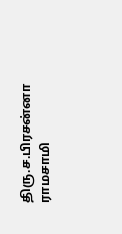திரு.ச.பிரசன்னா ராமசாமி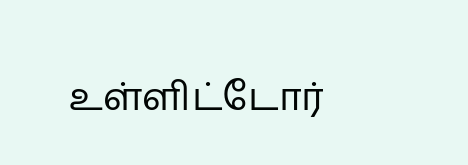உள்ளிட்டோர்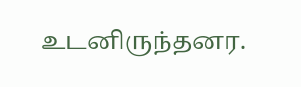உடனிருந்தனர.